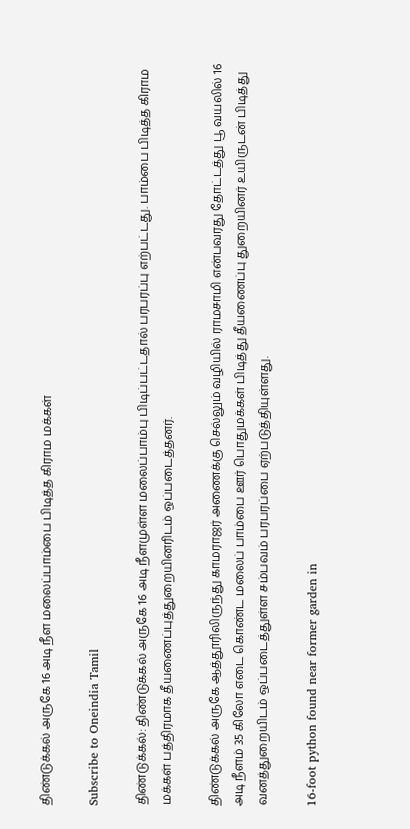திண்டுக்கல் அருகே 16 அடி நீள மலைப்பாம்பை பிடித்த கிராம மக்கள்

Subscribe to Oneindia Tamil

திண்டுக்கல்: திண்டுக்கல் அருகே 16 அடி நீளமுள்ள மலைப்பாம்பு பிடிப்பட்டதால் பரபரப்பு எற்பட்டது. பாம்பை பிடித்த கிராம மக்கள் பத்திரமாக தீயணைப்புத்துறையினரிடம் ஒப்படைத்தனர்.

திண்டுக்கல் அருகே ஆத்தூரிலிருந்து காமராஜர் அணைக்கு செல்லும் வழியில் ராமசாமி என்பவரது தோட்டத்து பூ வயலில் 16 அடி நீளம் 35 கிலோ எடை கொண்ட மலைப் பாம்பை ஊர் பொதுமக்கள் பிடித்து தீயணைப்பு துறையினர் உயிருடன் பிடித்து வனத்துறையிடம் ஒப்படைத்துள்ள சம்பவம் பரபரப்பை ஏற்படுத்தியுள்ளது.

16-foot python found near former garden in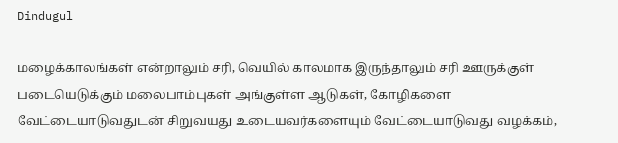Dindugul

மழைக்காலங்கள் என்றாலும் சரி, வெயில் காலமாக இருந்தாலும் சரி ஊருக்குள் படையெடுக்கும் மலைபாம்புகள் அங்குள்ள ஆடுகள், கோழிகளை வேட்டையாடுவதுடன் சிறுவயது உடையவர்களையும் வேட்டையாடுவது வழக்கம்,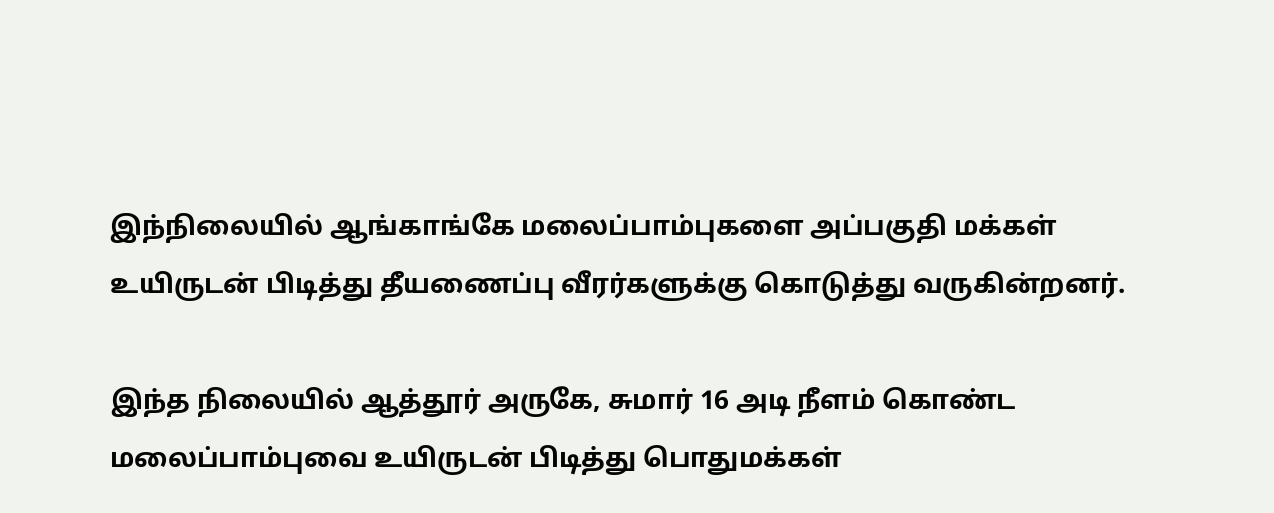இந்நிலையில் ஆங்காங்கே மலைப்பாம்புகளை அப்பகுதி மக்கள் உயிருடன் பிடித்து தீயணைப்பு வீரர்களுக்கு கொடுத்து வருகின்றனர்.

இந்த நிலையில் ஆத்தூர் அருகே, சுமார் 16 அடி நீளம் கொண்ட மலைப்பாம்புவை உயிருடன் பிடித்து பொதுமக்கள்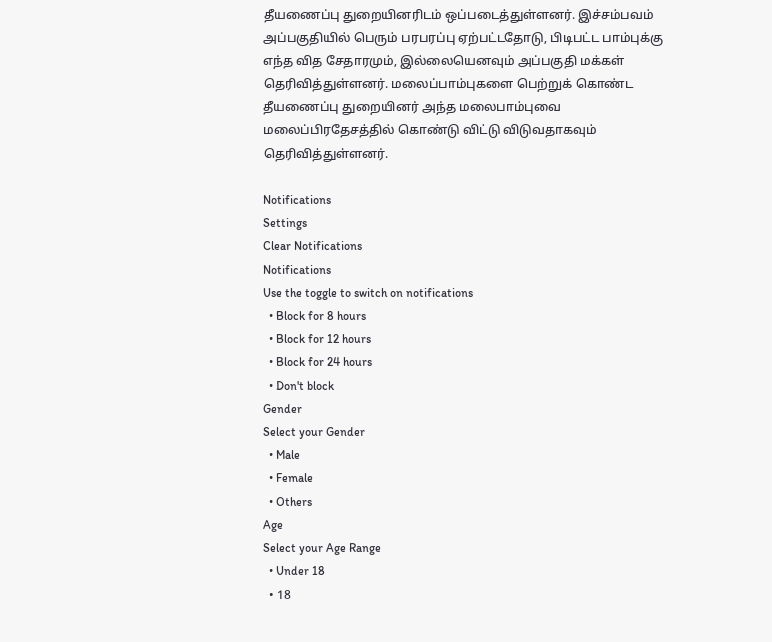தீயணைப்பு துறையினரிடம் ஒப்படைத்துள்ளனர். இச்சம்பவம் அப்பகுதியில் பெரும் பரபரப்பு ஏற்பட்டதோடு, பிடிபட்ட பாம்புக்கு எந்த வித சேதாரமும், இல்லையெனவும் அப்பகுதி மக்கள் தெரிவித்துள்ளனர். மலைப்பாம்புகளை பெற்றுக் கொண்ட தீயணைப்பு துறையினர் அந்த மலைபாம்புவை மலைப்பிரதேசத்தில் கொண்டு விட்டு விடுவதாகவும் தெரிவித்துள்ளனர்.

Notifications
Settings
Clear Notifications
Notifications
Use the toggle to switch on notifications
  • Block for 8 hours
  • Block for 12 hours
  • Block for 24 hours
  • Don't block
Gender
Select your Gender
  • Male
  • Female
  • Others
Age
Select your Age Range
  • Under 18
  • 18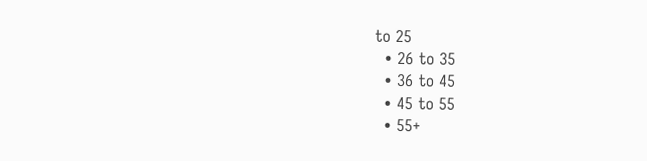to 25
  • 26 to 35
  • 36 to 45
  • 45 to 55
  • 55+